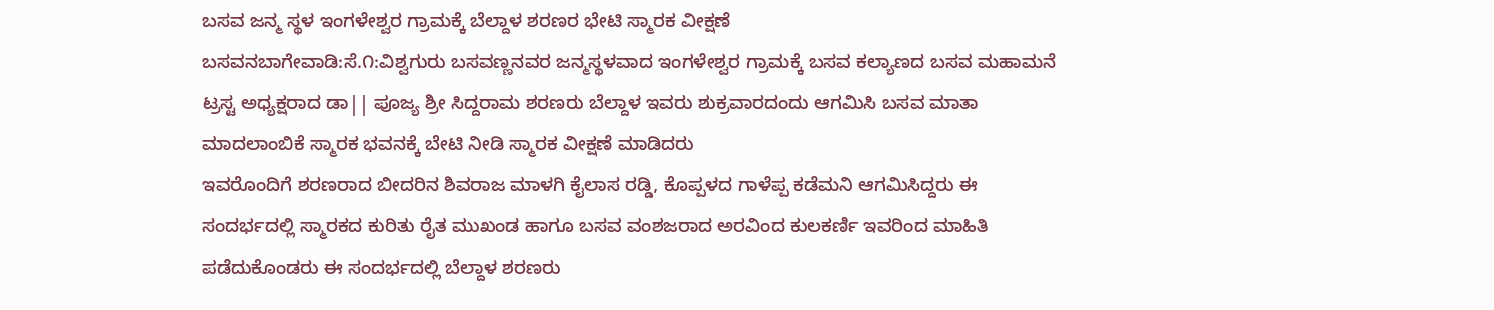ಬಸವ ಜನ್ಮ ಸ್ಥಳ ಇಂಗಳೇಶ್ವರ ಗ್ರಾಮಕ್ಕೆ ಬೆಲ್ದಾಳ ಶರಣರ ಭೇಟಿ ಸ್ಮಾರಕ ವೀಕ್ಷಣೆ
ಬಸವನಬಾಗೇವಾಡಿ:ಸೆ.೧:ವಿಶ್ವಗುರು ಬಸವಣ್ಣನವರ ಜನ್ಮಸ್ಥಳವಾದ ಇಂಗಳೇಶ್ವರ ಗ್ರಾಮಕ್ಕೆ ಬಸವ ಕಲ್ಯಾಣದ ಬಸವ ಮಹಾಮನೆ ಟ್ರಸ್ಟ ಅಧ್ಯಕ್ಷರಾದ ಡಾ|| ಪೂಜ್ಯ ಶ್ರೀ ಸಿದ್ದರಾಮ ಶರಣರು ಬೆಲ್ದಾಳ ಇವರು ಶುಕ್ರವಾರದಂದು ಆಗಮಿಸಿ ಬಸವ ಮಾತಾ ಮಾದಲಾಂಬಿಕೆ ಸ್ಮಾರಕ ಭವನಕ್ಕೆ ಬೇಟಿ ನೀಡಿ ಸ್ಮಾರಕ ವೀಕ್ಷಣೆ ಮಾಡಿದರು
ಇವರೊಂದಿಗೆ ಶರಣರಾದ ಬೀದರಿನ ಶಿವರಾಜ ಮಾಳಗಿ ಕೈಲಾಸ ರಡ್ಡಿ, ಕೊಪ್ಪಳದ ಗಾಳೆಪ್ಪ ಕಡೆಮನಿ ಆಗಮಿಸಿದ್ದರು ಈ ಸಂದರ್ಭದಲ್ಲಿ ಸ್ಮಾರಕದ ಕುರಿತು ರೈತ ಮುಖಂಡ ಹಾಗೂ ಬಸವ ವಂಶಜರಾದ ಅರವಿಂದ ಕುಲಕರ್ಣಿ ಇವರಿಂದ ಮಾಹಿತಿ ಪಡೆದುಕೊಂಡರು ಈ ಸಂದರ್ಭದಲ್ಲಿ ಬೆಲ್ದಾಳ ಶರಣರು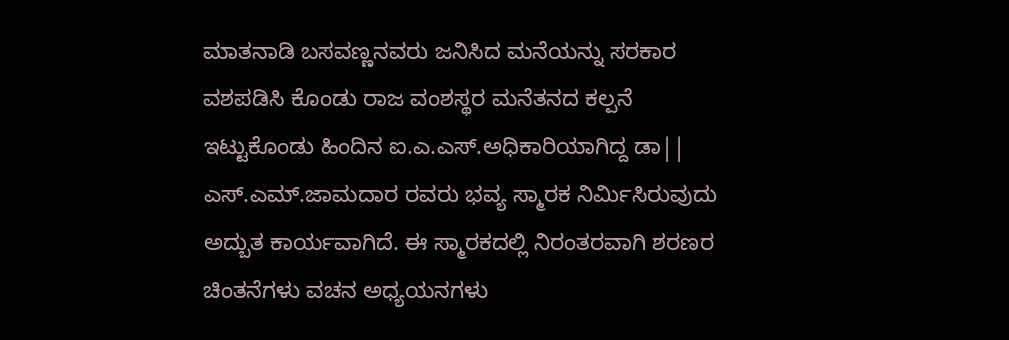ಮಾತನಾಡಿ ಬಸವಣ್ಣನವರು ಜನಿಸಿದ ಮನೆಯನ್ನು ಸರಕಾರ ವಶಪಡಿಸಿ ಕೊಂಡು ರಾಜ ವಂಶಸ್ಥರ ಮನೆತನದ ಕಲ್ಪನೆ ಇಟ್ಟುಕೊಂಡು ಹಿಂದಿನ ಐ.ಎ.ಎಸ್.ಅಧಿಕಾರಿಯಾಗಿದ್ದ ಡಾ|| ಎಸ್.ಎಮ್.ಜಾಮದಾರ ರವರು ಭವ್ಯ ಸ್ಮಾರಕ ನಿರ್ಮಿಸಿರುವುದು ಅದ್ಬುತ ಕಾರ್ಯವಾಗಿದೆ. ಈ ಸ್ಮಾರಕದಲ್ಲಿ ನಿರಂತರವಾಗಿ ಶರಣರ ಚಿಂತನೆಗಳು ವಚನ ಅಧ್ಯಯನಗಳು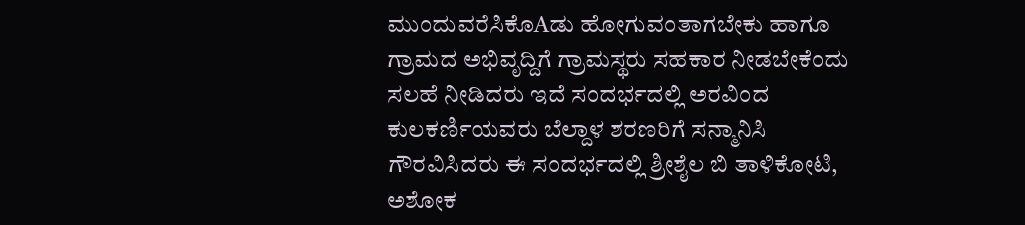ಮುಂದುವರೆಸಿಕೊAಡು ಹೋಗುವಂತಾಗಬೇಕು ಹಾಗೂ ಗ್ರಾಮದ ಅಭಿವೃದ್ದಿಗೆ ಗ್ರಾಮಸ್ಥರು ಸಹಕಾರ ನೀಡಬೇಕೆಂದು ಸಲಹೆ ನೀಡಿದರು ಇದೆ ಸಂದರ್ಭದಲ್ಲಿ ಅರವಿಂದ ಕುಲಕರ್ಣಿಯವರು ಬೆಲ್ದಾಳ ಶರಣರಿಗೆ ಸನ್ಮಾನಿಸಿ ಗೌರವಿಸಿದರು ಈ ಸಂದರ್ಭದಲ್ಲಿ ಶ್ರೀಶೈಲ ಬಿ ತಾಳಿಕೋಟಿ, ಅಶೋಕ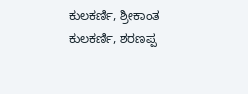ಕುಲಕರ್ಣಿ, ಶ್ರೀಕಾಂತ ಕುಲಕರ್ಣಿ, ಶರಣಪ್ಪ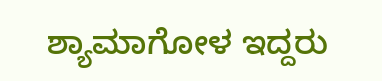ಶ್ಯಾಮಾಗೋಳ ಇದ್ದರು